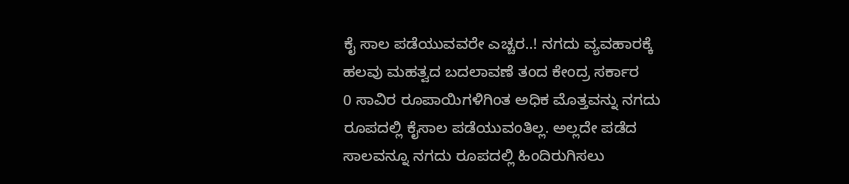ಕೈ ಸಾಲ ಪಡೆಯುವವರೇ ಎಚ್ಚರ..! ನಗದು ವ್ಯವಹಾರಕ್ಕೆ ಹಲವು ಮಹತ್ವದ ಬದಲಾವಣೆ ತಂದ ಕೇಂದ್ರ ಸರ್ಕಾರ
0 ಸಾವಿರ ರೂಪಾಯಿಗಳಿಗಿಂತ ಅಧಿಕ ಮೊತ್ತವನ್ನು ನಗದು ರೂಪದಲ್ಲಿ ಕೈಸಾಲ ಪಡೆಯುವಂತಿಲ್ಲ. ಅಲ್ಲದೇ ಪಡೆದ ಸಾಲವನ್ನೂ ನಗದು ರೂಪದಲ್ಲಿ ಹಿಂದಿರುಗಿಸಲು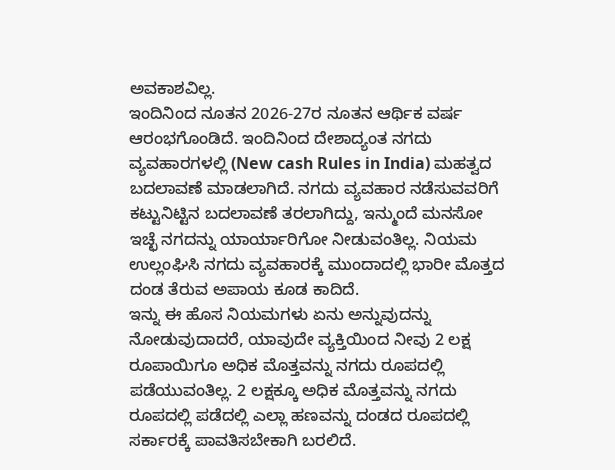ಅವಕಾಶವಿಲ್ಲ.
ಇಂದಿನಿಂದ ನೂತನ 2026-27ರ ನೂತನ ಆರ್ಥಿಕ ವರ್ಷ ಆರಂಭಗೊಂಡಿದೆ. ಇಂದಿನಿಂದ ದೇಶಾದ್ಯಂತ ನಗದು ವ್ಯವಹಾರಗಳಲ್ಲಿ (New cash Rules in India) ಮಹತ್ವದ ಬದಲಾವಣೆ ಮಾಡಲಾಗಿದೆ. ನಗದು ವ್ಯವಹಾರ ನಡೆಸುವವರಿಗೆ ಕಟ್ಟುನಿಟ್ಟಿನ ಬದಲಾವಣೆ ತರಲಾಗಿದ್ದು, ಇನ್ಮುಂದೆ ಮನಸೋ ಇಚ್ಛೆ ನಗದನ್ನು ಯಾರ್ಯಾರಿಗೋ ನೀಡುವಂತಿಲ್ಲ. ನಿಯಮ ಉಲ್ಲಂಘಿಸಿ ನಗದು ವ್ಯವಹಾರಕ್ಕೆ ಮುಂದಾದಲ್ಲಿ ಭಾರೀ ಮೊತ್ತದ ದಂಡ ತೆರುವ ಅಪಾಯ ಕೂಡ ಕಾದಿದೆ.
ಇನ್ನು ಈ ಹೊಸ ನಿಯಮಗಳು ಏನು ಅನ್ನುವುದನ್ನು ನೋಡುವುದಾದರೆ, ಯಾವುದೇ ವ್ಯಕ್ತಿಯಿಂದ ನೀವು 2 ಲಕ್ಷ ರೂಪಾಯಿಗೂ ಅಧಿಕ ಮೊತ್ತವನ್ನು ನಗದು ರೂಪದಲ್ಲಿ ಪಡೆಯುವಂತಿಲ್ಲ. 2 ಲಕ್ಷಕ್ಕೂ ಅಧಿಕ ಮೊತ್ತವನ್ನು ನಗದು ರೂಪದಲ್ಲಿ ಪಡೆದಲ್ಲಿ ಎಲ್ಲಾ ಹಣವನ್ನು ದಂಡದ ರೂಪದಲ್ಲಿ ಸರ್ಕಾರಕ್ಕೆ ಪಾವತಿಸಬೇಕಾಗಿ ಬರಲಿದೆ.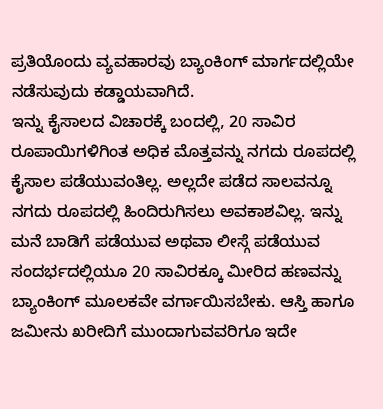ಪ್ರತಿಯೊಂದು ವ್ಯವಹಾರವು ಬ್ಯಾಂಕಿಂಗ್ ಮಾರ್ಗದಲ್ಲಿಯೇ ನಡೆಸುವುದು ಕಡ್ಡಾಯವಾಗಿದೆ.
ಇನ್ನು ಕೈಸಾಲದ ವಿಚಾರಕ್ಕೆ ಬಂದಲ್ಲಿ, 20 ಸಾವಿರ ರೂಪಾಯಿಗಳಿಗಿಂತ ಅಧಿಕ ಮೊತ್ತವನ್ನು ನಗದು ರೂಪದಲ್ಲಿ ಕೈಸಾಲ ಪಡೆಯುವಂತಿಲ್ಲ. ಅಲ್ಲದೇ ಪಡೆದ ಸಾಲವನ್ನೂ ನಗದು ರೂಪದಲ್ಲಿ ಹಿಂದಿರುಗಿಸಲು ಅವಕಾಶವಿಲ್ಲ. ಇನ್ನು ಮನೆ ಬಾಡಿಗೆ ಪಡೆಯುವ ಅಥವಾ ಲೀಸ್ಗೆ ಪಡೆಯುವ ಸಂದರ್ಭದಲ್ಲಿಯೂ 20 ಸಾವಿರಕ್ಕೂ ಮೀರಿದ ಹಣವನ್ನು ಬ್ಯಾಂಕಿಂಗ್ ಮೂಲಕವೇ ವರ್ಗಾಯಿಸಬೇಕು. ಆಸ್ತಿ ಹಾಗೂ ಜಮೀನು ಖರೀದಿಗೆ ಮುಂದಾಗುವವರಿಗೂ ಇದೇ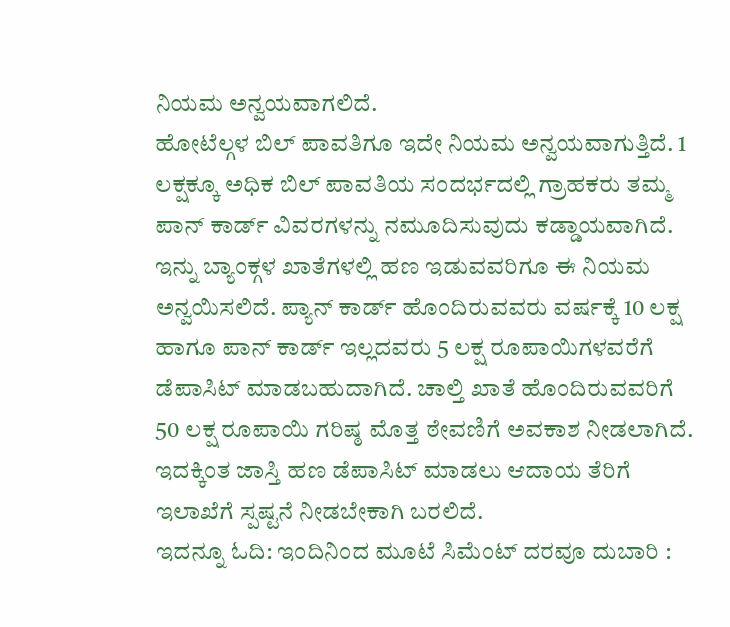ನಿಯಮ ಅನ್ವಯವಾಗಲಿದೆ.
ಹೋಟೆಲ್ಗಳ ಬಿಲ್ ಪಾವತಿಗೂ ಇದೇ ನಿಯಮ ಅನ್ವಯವಾಗುತ್ತಿದೆ. 1 ಲಕ್ಷಕ್ಕೂ ಅಧಿಕ ಬಿಲ್ ಪಾವತಿಯ ಸಂದರ್ಭದಲ್ಲಿ ಗ್ರಾಹಕರು ತಮ್ಮ ಪಾನ್ ಕಾರ್ಡ್ ವಿವರಗಳನ್ನು ನಮೂದಿಸುವುದು ಕಡ್ಡಾಯವಾಗಿದೆ. ಇನ್ನು ಬ್ಯಾಂಕ್ಗಳ ಖಾತೆಗಳಲ್ಲಿ ಹಣ ಇಡುವವರಿಗೂ ಈ ನಿಯಮ ಅನ್ವಯಿಸಲಿದೆ. ಪ್ಯಾನ್ ಕಾರ್ಡ್ ಹೊಂದಿರುವವರು ವರ್ಷಕ್ಕೆ 10 ಲಕ್ಷ ಹಾಗೂ ಪಾನ್ ಕಾರ್ಡ್ ಇಲ್ಲದವರು 5 ಲಕ್ಷ ರೂಪಾಯಿಗಳವರೆಗೆ ಡೆಪಾಸಿಟ್ ಮಾಡಬಹುದಾಗಿದೆ. ಚಾಲ್ತಿ ಖಾತೆ ಹೊಂದಿರುವವರಿಗೆ 50 ಲಕ್ಷ ರೂಪಾಯಿ ಗರಿಷ್ಠ ಮೊತ್ತ ಠೇವಣಿಗೆ ಅವಕಾಶ ನೀಡಲಾಗಿದೆ. ಇದಕ್ಕಿಂತ ಜಾಸ್ತಿ ಹಣ ಡೆಪಾಸಿಟ್ ಮಾಡಲು ಆದಾಯ ತೆರಿಗೆ ಇಲಾಖೆಗೆ ಸ್ಪಷ್ಟನೆ ನೀಡಬೇಕಾಗಿ ಬರಲಿದೆ.
ಇದನ್ನೂ ಓದಿ: ಇಂದಿನಿಂದ ಮೂಟೆ ಸಿಮೆಂಟ್ ದರವೂ ದುಬಾರಿ :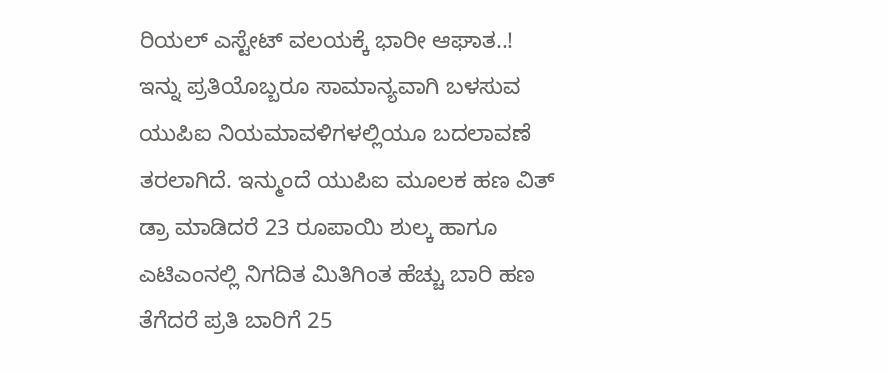ರಿಯಲ್ ಎಸ್ಟೇಟ್ ವಲಯಕ್ಕೆ ಭಾರೀ ಆಘಾತ..!
ಇನ್ನು ಪ್ರತಿಯೊಬ್ಬರೂ ಸಾಮಾನ್ಯವಾಗಿ ಬಳಸುವ ಯುಪಿಐ ನಿಯಮಾವಳಿಗಳಲ್ಲಿಯೂ ಬದಲಾವಣೆ ತರಲಾಗಿದೆ. ಇನ್ಮುಂದೆ ಯುಪಿಐ ಮೂಲಕ ಹಣ ವಿತ್ ಡ್ರಾ ಮಾಡಿದರೆ 23 ರೂಪಾಯಿ ಶುಲ್ಕ ಹಾಗೂ ಎಟಿಎಂನಲ್ಲಿ ನಿಗದಿತ ಮಿತಿಗಿಂತ ಹೆಚ್ಚು ಬಾರಿ ಹಣ ತೆಗೆದರೆ ಪ್ರತಿ ಬಾರಿಗೆ 25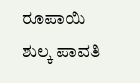ರೂಪಾಯಿ ಶುಲ್ಕ ಪಾವತಿ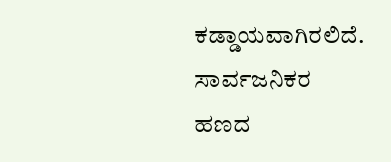ಕಡ್ಡಾಯವಾಗಿರಲಿದೆ. ಸಾರ್ವಜನಿಕರ ಹಣದ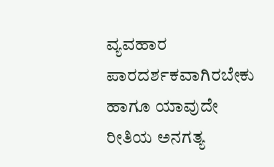ವ್ಯವಹಾರ ಪಾರದರ್ಶಕವಾಗಿರಬೇಕು ಹಾಗೂ ಯಾವುದೇ ರೀತಿಯ ಅನಗತ್ಯ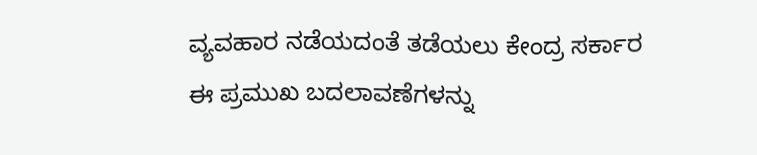ವ್ಯವಹಾರ ನಡೆಯದಂತೆ ತಡೆಯಲು ಕೇಂದ್ರ ಸರ್ಕಾರ ಈ ಪ್ರಮುಖ ಬದಲಾವಣೆಗಳನ್ನು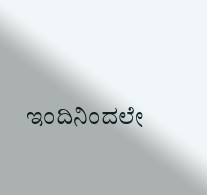ಇಂದಿನಿಂದಲೇ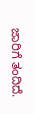ಜಾರಿಗೆ ತಂದಿದೆ.